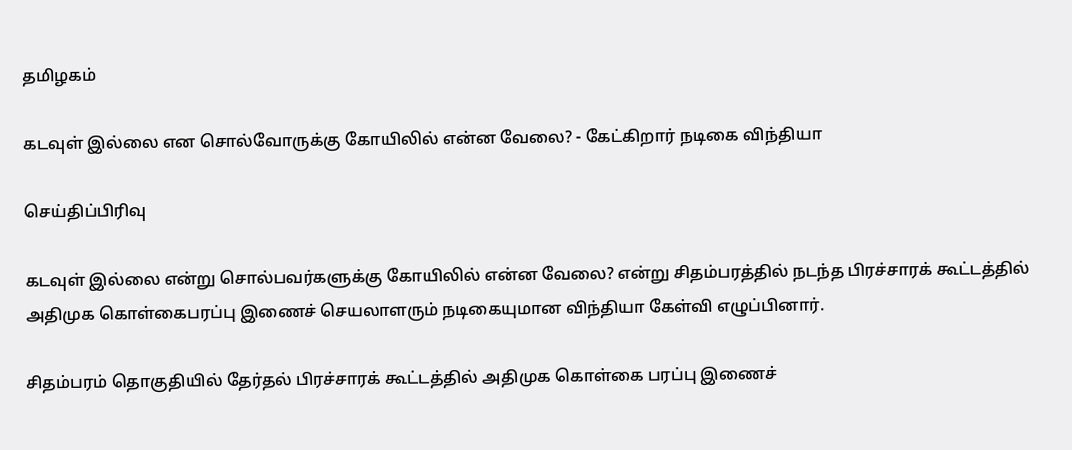தமிழகம்

கடவுள் இல்லை என சொல்வோருக்கு கோயிலில் என்ன வேலை? - கேட்கிறார் நடிகை விந்தியா

செய்திப்பிரிவு

கடவுள் இல்லை என்று சொல்பவர்களுக்கு கோயிலில் என்ன வேலை? என்று சிதம்பரத்தில் நடந்த பிரச்சாரக் கூட்டத்தில் அதிமுக கொள்கைபரப்பு இணைச் செயலாளரும் நடிகையுமான விந்தியா கேள்வி எழுப்பினார்.

சிதம்பரம் தொகுதியில் தேர்தல் பிரச்சாரக் கூட்டத்தில் அதிமுக கொள்கை பரப்பு இணைச்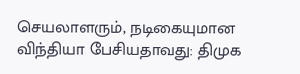செயலாளரும், நடிகையுமான விந்தியா பேசியதாவது: திமுக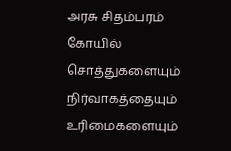அரசு சிதம்பரம் கோயில் சொத்துகளையும் நிர்வாகத்தையும் உரிமைகளையும்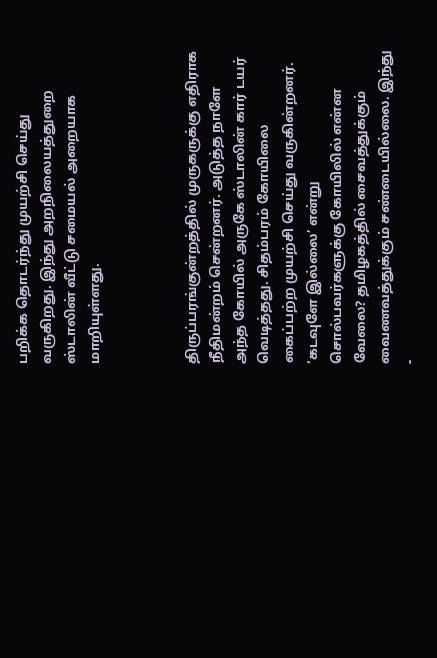பறிக்க தொடர்ந்து முயற்சி செய்து வருகிறது. இந்து அறநிலையத்துறை ஸ்டாலின் வீட்டு சமையல் அறையாக மாறியுள்ளது.



திருப்பரங்குன்றத்தில் முருகருக்கு எதிராக நீதிமன்றம் சென்றனர். அடுத்த நாளே அந்த கோயில் அருகே ஸ்டாலின் கார் டயர் வெடித்தது. சிதம்பரம் கோயிலை கைப்பற்ற முயற்சி செய்து வருகின்றனர். ‘கடவுளே இல்லை’ என்று சொல்பவர்களுக்கு கோயிலில் என்ன வேலை? தமிழகத்தில் சைவத்துக்கும் வைணவத்துக்கும் சண்டையில்லை. இந்து -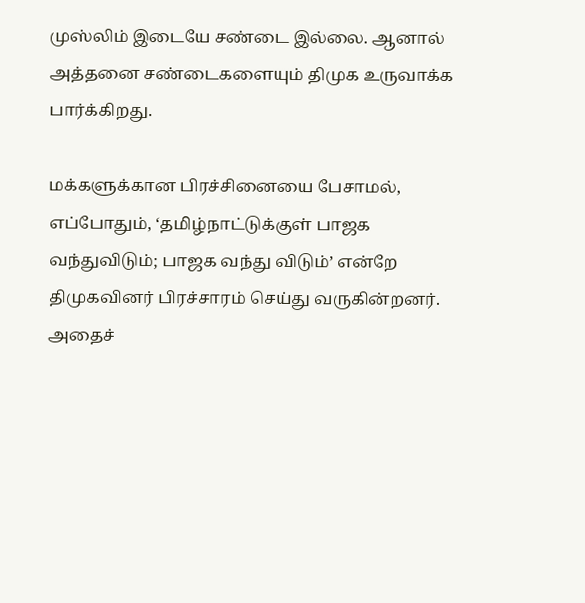முஸ்லிம் இடையே சண்டை இல்லை. ஆனால் அத்தனை சண்டைகளையும் திமுக உருவாக்க பார்க்கிறது.

மக்களுக்கான பிரச்சினையை பேசாமல், எப்போதும், ‘தமிழ்நாட்டுக்குள் பாஜக வந்துவிடும்; பாஜக வந்து விடும்’ என்றே திமுகவினர் பிரச்சாரம் செய்து வருகின்றனர். அதைச்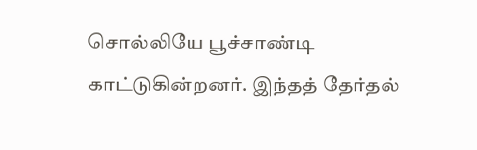சொல்லியே பூச்சாண்டி காட்டுகின்றனர். இந்தத் தேர்தல்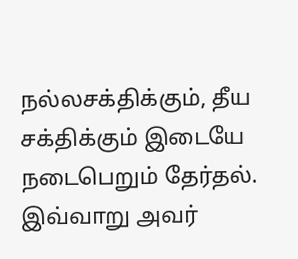நல்லசக்திக்கும், தீய சக்திக்கும் இடையே நடைபெறும் தேர்தல். இவ்வாறு அவர்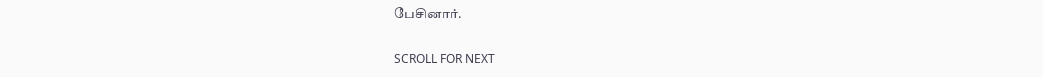பேசினார்.

SCROLL FOR NEXT